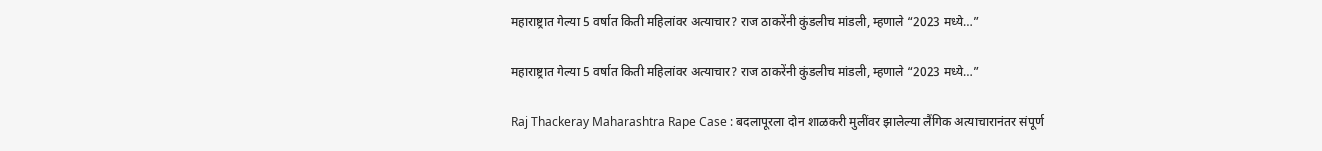महाराष्ट्रात गेल्या 5 वर्षात किती महिलांवर अत्याचार? राज ठाकरेंनी कुंडलीच मांडली, म्हणाले “2023 मध्ये…”

महाराष्ट्रात गेल्या 5 वर्षात किती महिलांवर अत्याचार? राज ठाकरेंनी कुंडलीच मांडली, म्हणाले “2023 मध्ये…”

Raj Thackeray Maharashtra Rape Case : बदलापूरला दोन शाळकरी मुलींवर झालेल्या लैंगिक अत्याचारानंतर संपूर्ण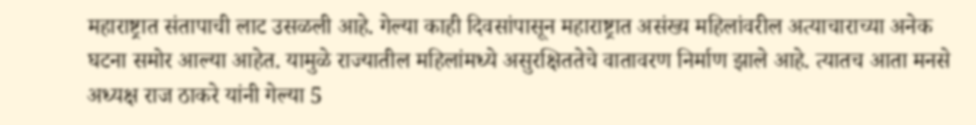महाराष्ट्रात संतापाची लाट उसळली आहे. गेल्या काही दिवसांपासून महाराष्ट्रात असंख्य महिलांवरील अत्याचाराच्या अनेक घटना समोर आल्या आहेत. यामुळे राज्यातील महिलांमध्ये असुरक्षिततेचे वातावरण निर्माण झाले आहे. त्यातच आता मनसे अध्यक्ष राज ठाकरे यांनी गेल्या 5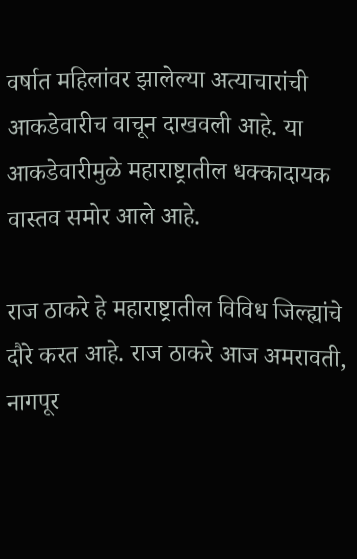वर्षात महिलांवर झालेल्या अत्याचारांची आकडेवारीच वाचून दाखवली आहे. या आकडेवारीमुळे महाराष्ट्रातील धक्कादायक वास्तव समोर आले आहे.

राज ठाकरे हे महाराष्ट्रातील विविध जिल्ह्यांचे दौरे करत आहे. राज ठाकरे आज अमरावती, नागपूर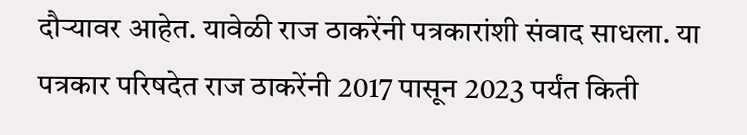दौऱ्यावर आहेत. यावेळी राज ठाकरेंनी पत्रकारांशी संवाद साधला. या पत्रकार परिषदेत राज ठाकरेंनी 2017 पासून 2023 पर्यंत किती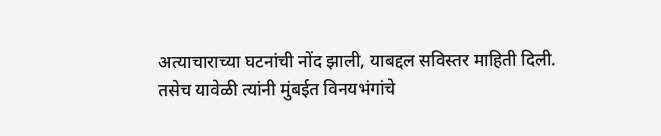अत्याचाराच्या घटनांची नोंद झाली, याबद्दल सविस्तर माहिती दिली. तसेच यावेळी त्यांनी मुंबईत विनयभंगांचे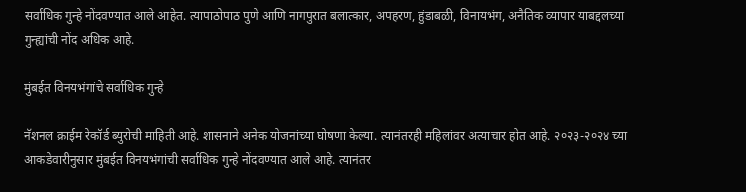सर्वाधिक गुन्हे नोंदवण्यात आले आहेत. त्यापाठोपाठ पुणे आणि नागपुरात बलात्कार, अपहरण, हुंडाबळी, विनायभंग, अनैतिक व्यापार याबद्दलच्या गुन्ह्यांची नोंद अधिक आहे.

मुंबईत विनयभंगांचे सर्वाधिक गुन्हे

नॅशनल क्राईम रेकॉर्ड ब्युरोची माहिती आहे. शासनाने अनेक योजनांच्या घोषणा केल्या. त्यानंतरही महिलांवर अत्याचार होत आहे. २०२३-२०२४ च्या आकडेवारीनुसार मुंबईत विनयभंगांची सर्वाधिक गुन्हे नोंदवण्यात आले आहे. त्यानंतर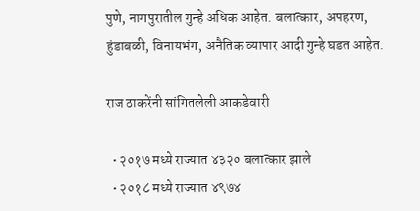पुणे, नागपुरातील गुन्हे अधिक आहेत. बलात्कार, अपहरण, हुंडाबळी, विनायभंग, अनैतिक व्यापार आदी गुन्हे घडत आहेत.

राज ठाकरेंनी सांगितलेली आकडेवारी

  • २०१७ मध्ये राज्यात ४३२० बलात्कार झाले
  • २०१८ मध्ये राज्यात ४९७४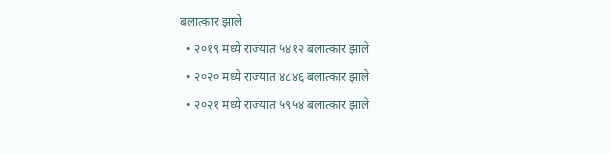बलात्कार झाले
  • २०१९ मध्ये राज्यात ५४१२ बलात्कार झाले
  • २०२० मध्ये राज्यात ४८४६ बलात्कार झाले
  • २०२१ मध्ये राज्यात ५९५४ बलात्कार झाले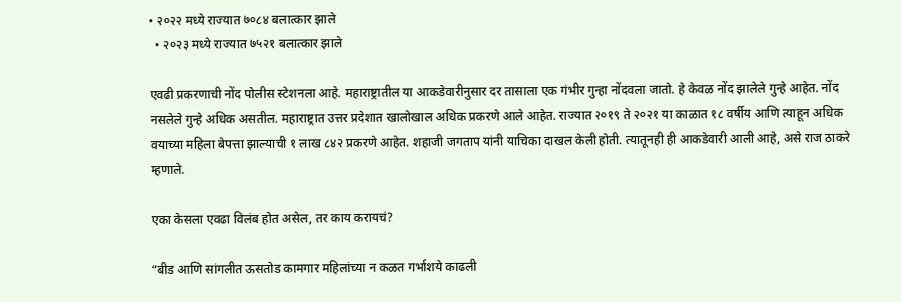• २०२२ मध्ये राज्यात ७०८४ बलात्कार झाले
  • २०२३ मध्ये राज्यात ७५२१ बलात्कार झाले

एवढी प्रकरणाची नोंद पोलीस स्टेशनला आहे. महाराष्ट्रातील या आकडेवारीनुसार दर तासाला एक गंभीर गुन्हा नोंदवला जातो. हे केवळ नोंद झालेले गुन्हे आहेत. नोंद नसलेले गुन्हे अधिक असतील. महाराष्ट्रात उत्तर प्रदेशात खालोखाल अधिक प्रकरणे आले आहेत. राज्यात २०१९ ते २०२१ या काळात १८ वर्षीय आणि त्याहून अधिक वयाच्या महिला बेपत्ता झाल्याची १ लाख ८४२ प्रकरणे आहेत. शहाजी जगताप यांनी याचिका दाखल केली होती. त्यातूनही ही आकडेवारी आली आहे, असे राज ठाकरे म्हणाले.

एका केसला एवढा विलंब होत असेल, तर काय करायचं?

“बीड आणि सांगलीत ऊसतोड कामगार महिलांच्या न कळत गर्भाशये काढली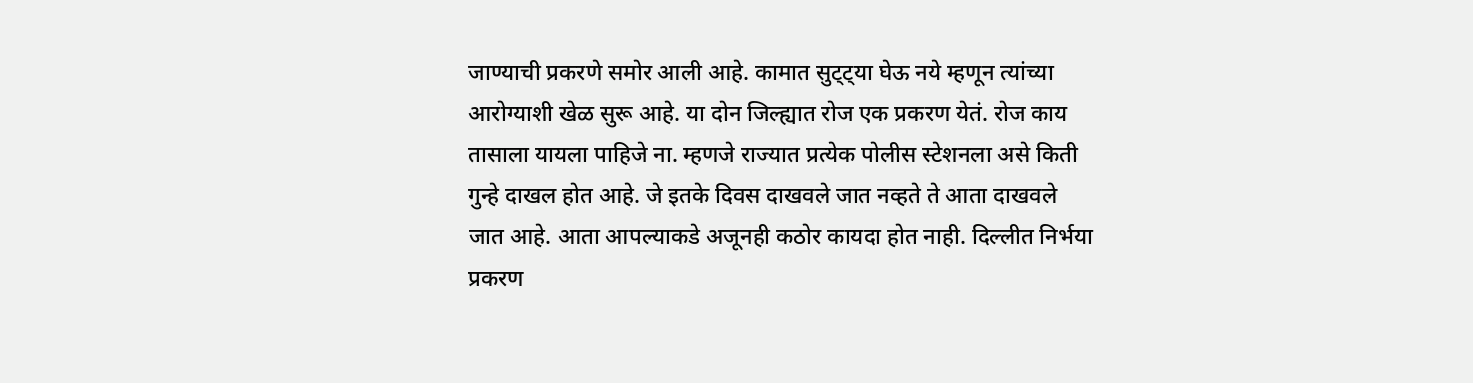जाण्याची प्रकरणे समोर आली आहे. कामात सुट्ट्या घेऊ नये म्हणून त्यांच्या आरोग्याशी खेळ सुरू आहे. या दोन जिल्ह्यात रोज एक प्रकरण येतं. रोज काय तासाला यायला पाहिजे ना. म्हणजे राज्यात प्रत्येक पोलीस स्टेशनला असे किती गुन्हे दाखल होत आहे. जे इतके दिवस दाखवले जात नव्हते ते आता दाखवले जात आहे. आता आपल्याकडे अजूनही कठोर कायदा होत नाही. दिल्लीत निर्भया प्रकरण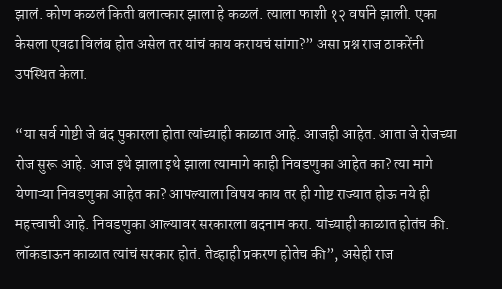झालं. कोण कळलं किती बलात्कार झाला हे कळलं. त्याला फाशी १२ वर्षाने झाली. एका केसला एवढा विलंब होत असेल तर यांचं काय करायचं सांगा?” असा प्रश्न राज ठाकरेंनी उपस्थित केला.

“या सर्व गोष्टी जे बंद पुकारला होता त्यांच्याही काळात आहे. आजही आहेत. आता जे रोजच्या रोज सुरू आहे. आज इथे झाला इथे झाला त्यामागे काही निवडणुका आहेत का? त्या मागे येणाऱ्या निवडणुका आहेत का? आपल्याला विषय काय तर ही गोष्ट राज्यात होऊ नये ही महत्त्वाची आहे. निवडणुका आल्यावर सरकारला बदनाम करा. यांच्याही काळात होतंच की. लॉकडाऊन काळात त्यांचं सरकार होतं. तेव्हाही प्रकरण होतेच की”, असेही राज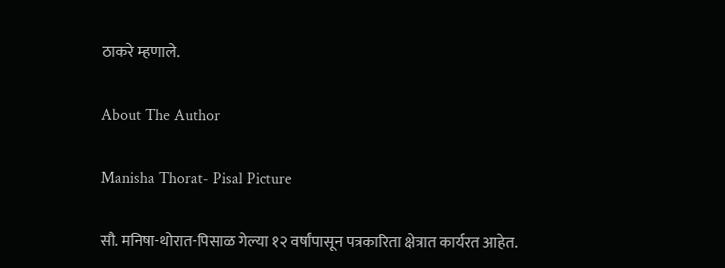ठाकरे म्हणाले.

About The Author

Manisha Thorat- Pisal Picture

सौ. मनिषा-थोरात-पिसाळ गेल्या १२ वर्षांपासून पत्रकारिता क्षेत्रात कार्यरत आहेत.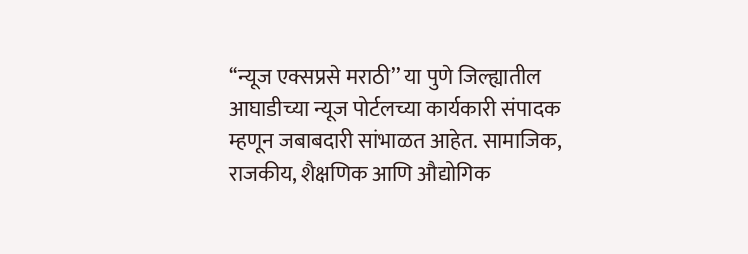‘‘न्यूज एक्सप्रसे मराठी’’ या पुणे जिल्ह्यातील आघाडीच्या न्यूज पोर्टलच्या कार्यकारी संपादक म्हणून जबाबदारी सांभाळत आहेत. सामाजिक, राजकीय, शैक्षणिक आणि औद्योगिक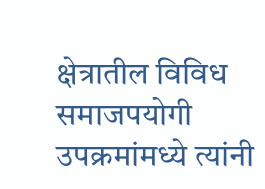क्षेत्रातील विविध समाजपयोगी उपक्रमांमध्ये त्यांनी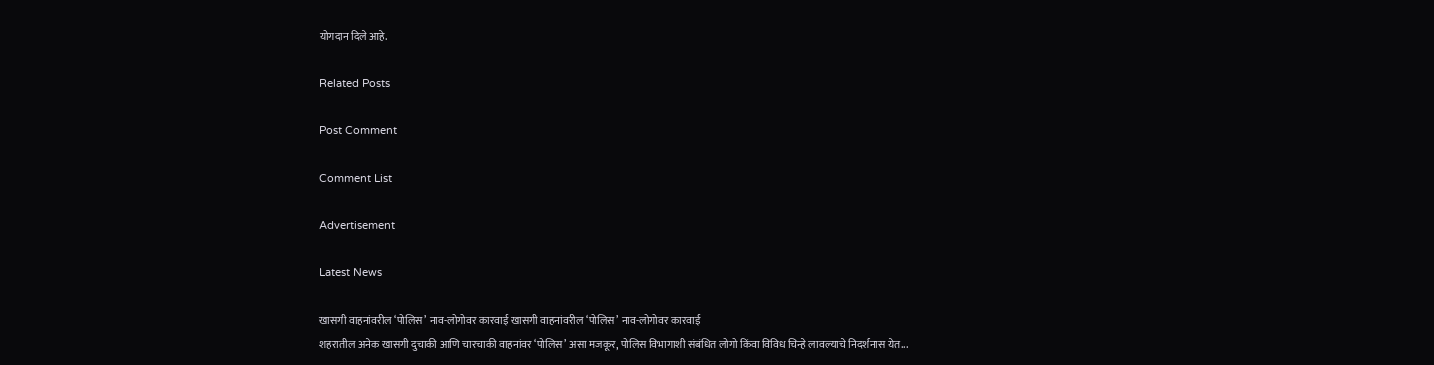योगदान दिले आहे.

Related Posts

Post Comment

Comment List

Advertisement

Latest News

खासगी वाहनांवरील ‘पोलिस’ नाव-लोगोवर कारवाई खासगी वाहनांवरील ‘पोलिस’ नाव-लोगोवर कारवाई
शहरातील अनेक खासगी दुचाकी आणि चारचाकी वाहनांवर ‘पोलिस’ असा मजकूर, पोलिस विभागाशी संबंधित लोगो किंवा विविध चिन्हे लावल्याचे निदर्शनास येत...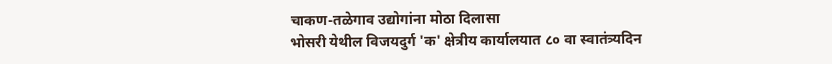चाकण-तळेगाव उद्योगांना मोठा दिलासा
भोसरी येथील विजयदुर्ग 'क' क्षेत्रीय कार्यालयात ८० वा स्वातंत्र्यदिन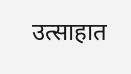उत्साहात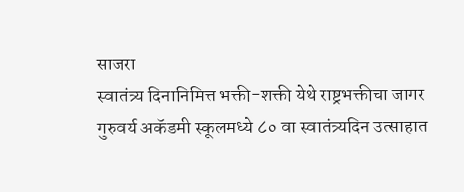साजरा
स्वातंत्र्य दिनानिमित्त भक्ती-शक्ती येथे राष्ट्रभक्तीचा जागर
गुरुवर्य अकॅडमी स्कूलमध्ये ८० वा स्वातंत्र्यदिन उत्साहात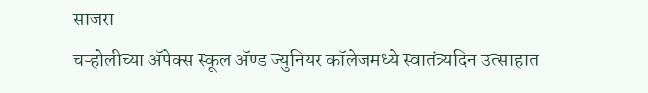साजरा
चऱ्होलीच्या अ‍ॅपेक्स स्कूल अ‍ॅण्ड ज्युनियर कॉलेजमध्ये स्वातंत्र्यदिन उत्साहात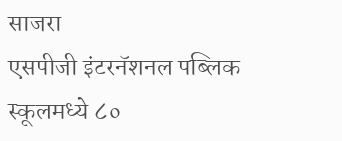साजरा
एसपीजी इंटरनॅशनल पब्लिक स्कूलमध्ये ८०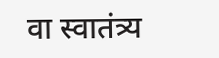वा स्वातंत्र्य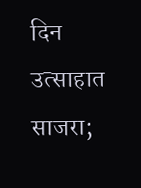दिन उत्साहात साजरा;